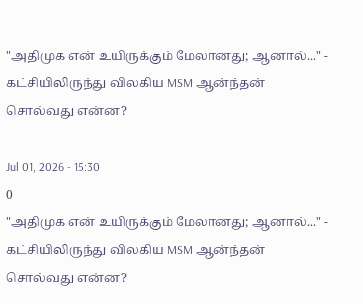"அதிமுக என் உயிருக்கும் மேலானது; ஆனால்..." - கட்சியிலிருந்து விலகிய MSM ஆன்ந்தன் சொல்வது என்ன?

Jul 01, 2026 - 15:30
0
"அதிமுக என் உயிருக்கும் மேலானது; ஆனால்..." - கட்சியிலிருந்து விலகிய MSM ஆன்ந்தன் சொல்வது என்ன?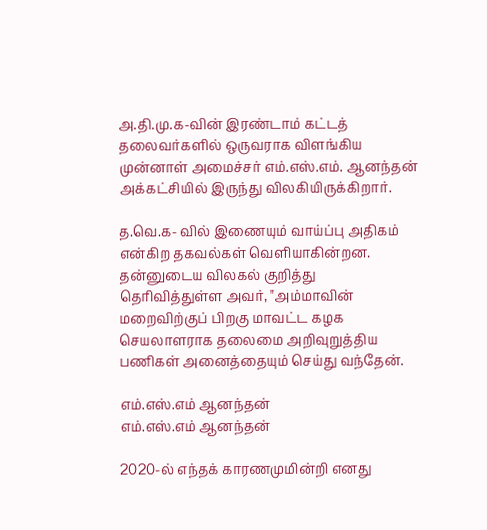அ.தி.மு.க-வின் இரண்டாம் கட்டத் தலைவர்களில் ஒருவராக விளங்கிய முன்னாள் அமைச்சர் எம்.எஸ்.எம். ஆனந்தன் அக்கட்சியில் இருந்து விலகியிருக்கிறார்.

த.வெ.க- வில் இணையும் வாய்ப்பு அதிகம் என்கிற தகவல்கள் வெளியாகின்றன. தன்னுடைய விலகல் குறித்து தெரிவித்துள்ள அவர், "அம்மாவின் மறைவிற்குப் பிறகு மாவட்ட கழக செயலாளராக தலைமை அறிவுறுத்திய பணிகள் அனைத்தையும் செய்து வந்தேன்.

எம்.எஸ்.எம் ஆனந்தன்
எம்.எஸ்.எம் ஆனந்தன்

2020-ல் எந்தக் காரணமுமின்றி எனது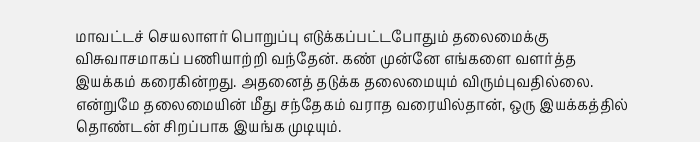மாவட்டச் செயலாளர் பொறுப்பு எடுக்கப்பட்டபோதும் தலைமைக்கு விசுவாசமாகப் பணியாற்றி வந்தேன். கண் முன்னே எங்களை வளர்த்த இயக்கம் கரைகின்றது. அதனைத் தடுக்க தலைமையும் விரும்புவதில்லை. என்றுமே தலைமையின் மீது சந்தேகம் வராத வரையில்தான், ஒரு இயக்கத்தில் தொண்டன் சிறப்பாக இயங்க முடியும்.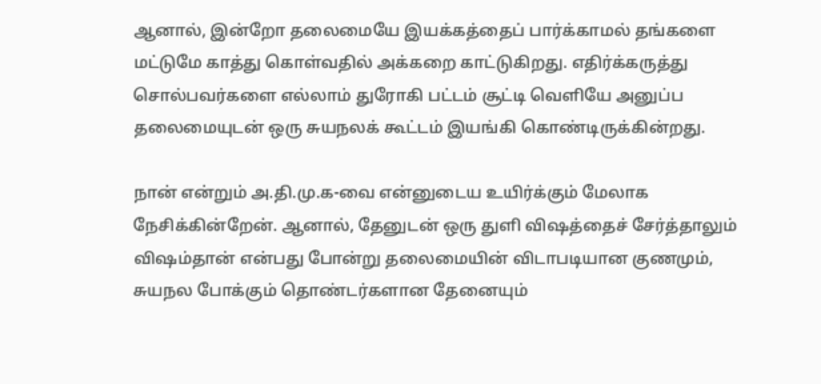ஆனால், இன்றோ தலைமையே இயக்கத்தைப் பார்க்காமல் தங்களை மட்டுமே காத்து கொள்வதில் அக்கறை காட்டுகிறது. எதிர்க்கருத்து சொல்பவர்களை எல்லாம் துரோகி பட்டம் சூட்டி வெளியே அனுப்ப தலைமையுடன் ஒரு சுயநலக் கூட்டம் இயங்கி கொண்டிருக்கின்றது.

நான் என்றும் அ.தி.மு.க-வை என்னுடைய உயிர்க்கும் மேலாக நேசிக்கின்றேன். ஆனால், தேனுடன் ஒரு துளி விஷத்தைச் சேர்த்தாலும் விஷம்தான் என்பது போன்று தலைமையின் விடாபடியான குணமும், சுயநல போக்கும் தொண்டர்களான தேனையும்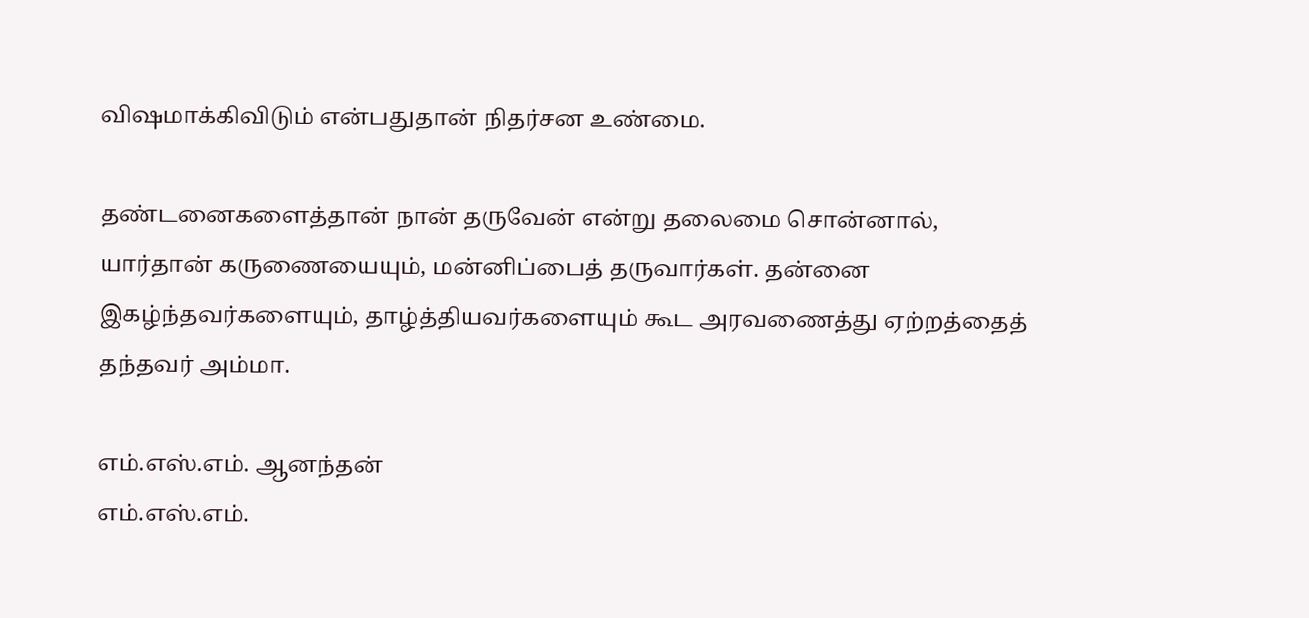விஷமாக்கிவிடும் என்பதுதான் நிதர்சன உண்மை.

தண்டனைகளைத்தான் நான் தருவேன் என்று தலைமை சொன்னால், யார்தான் கருணையையும், மன்னிப்பைத் தருவார்கள். தன்னை இகழ்ந்தவர்களையும், தாழ்த்தியவர்களையும் கூட அரவணைத்து ஏற்றத்தைத் தந்தவர் அம்மா.

எம்.எஸ்.எம். ஆனந்தன்
எம்.எஸ்.எம்.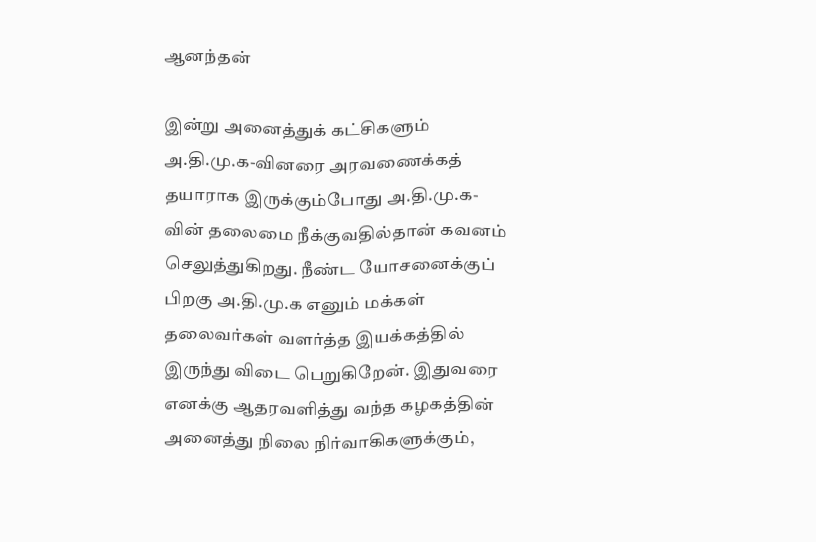ஆனந்தன்

இன்று அனைத்துக் கட்சிகளும் அ.தி.மு.க-வினரை அரவணைக்கத் தயாராக இருக்கும்போது அ.தி.மு.க-வின் தலைமை நீக்குவதில்தான் கவனம் செலுத்துகிறது. நீண்ட யோசனைக்குப் பிறகு அ.தி.மு.க எனும் மக்கள் தலைவர்கள் வளர்த்த இயக்கத்தில் இருந்து விடை பெறுகிறேன். இதுவரை எனக்கு ஆதரவளித்து வந்த கழகத்தின் அனைத்து நிலை நிர்வாகிகளுக்கும்,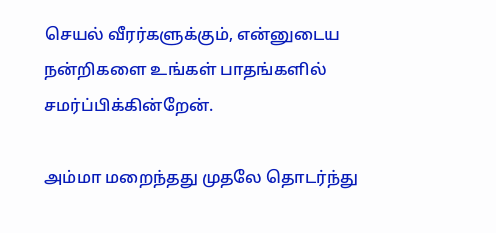செயல் வீரர்களுக்கும், என்னுடைய நன்றிகளை உங்கள் பாதங்களில் சமர்ப்பிக்கின்றேன்.

அம்மா மறைந்தது முதலே தொடர்ந்து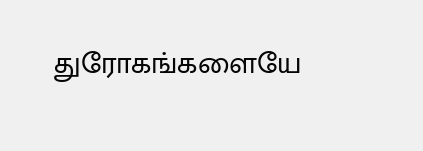துரோகங்களையே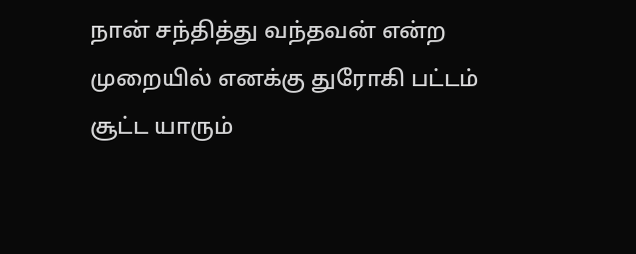நான் சந்தித்து வந்தவன் என்ற முறையில் எனக்கு துரோகி பட்டம் சூட்ட யாரும்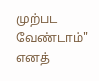முற்பட வேண்டாம்" எனத்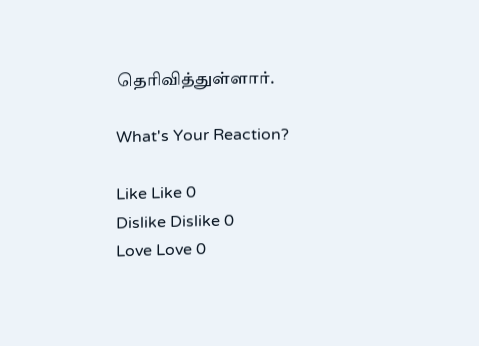தெரிவித்துள்ளார்.

What's Your Reaction?

Like Like 0
Dislike Dislike 0
Love Love 0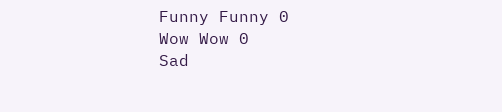Funny Funny 0
Wow Wow 0
Sad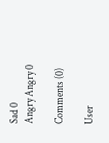Sad 0
Angry Angry 0

Comments (0)

User